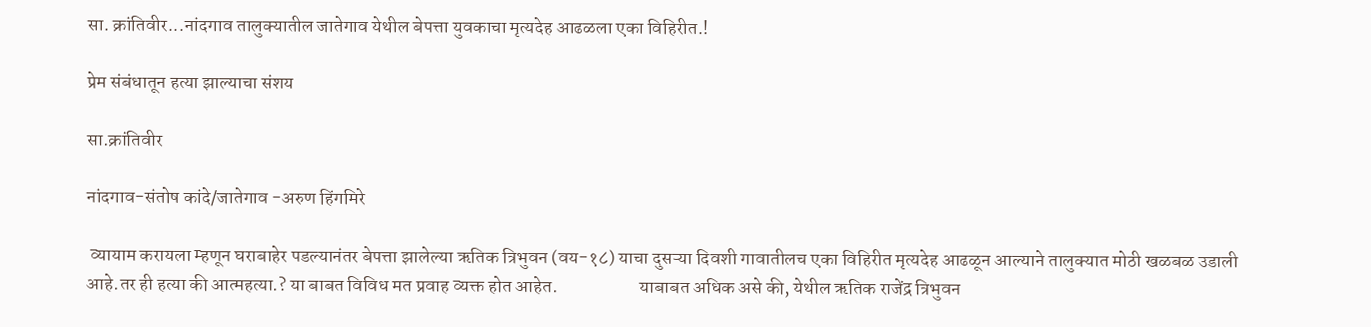सा. क्रांतिवीर...नांदगाव तालुक्यातील जातेगाव येथील बेपत्ता युवकाचा मृत्यदेह आढळला एका विहिरीत.!

प्रेम संबंधातून हत्या झाल्याचा संशय

सा.क्रांतिवीर

नांदगाव-संतोष कांदे/जातेगाव -अरुण हिंगमिरे

 व्यायाम करायला म्हणून घराबाहेर पडल्यानंतर बेपत्ता झालेल्या ऋतिक त्रिभुवन (वय-१८) याचा दुसऱ्या दिवशी गावातीलच एका विहिरीत मृत्यदेह आढळून आल्याने तालुक्यात मोठी खळबळ उडाली आहे.तर ही हत्या की आत्महत्या.? या बाबत विविध मत प्रवाह व्यक्त होत आहेत.                      याबाबत अधिक असे की, येथील ऋतिक राजेंद्र त्रिभुवन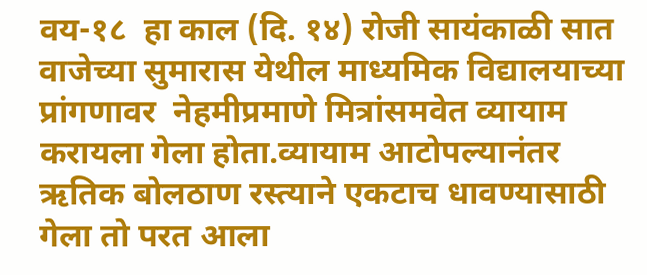वय-१८  हा काल (दि. १४) रोजी सायंकाळी सात वाजेच्या सुमारास येथील माध्यमिक विद्यालयाच्या प्रांगणावर  नेहमीप्रमाणे मित्रांसमवेत व्यायाम करायला गेला होता.व्यायाम आटोपल्यानंतर ऋतिक बोलठाण रस्त्याने एकटाच धावण्यासाठी गेला तो परत आला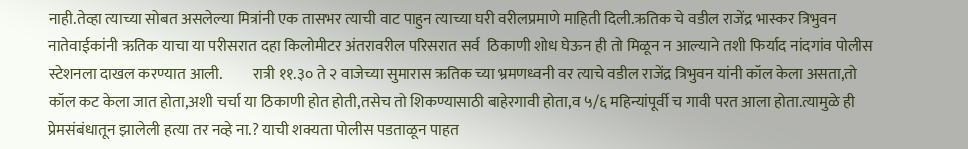नाही.तेव्हा त्याच्या सोबत असलेल्या मित्रांनी एक तासभर त्याची वाट पाहुन त्याच्या घरी वरीलप्रमाणे माहिती दिली.ऋतिक चे वडील राजेंद्र भास्कर त्रिभुवन नातेवाईकांनी ऋतिक याचा या परीसरात दहा किलोमीटर अंतरावरील परिसरात सर्व  ठिकाणी शोध घेऊन ही तो मिळून न आल्याने तशी फिर्याद नांदगांव पोलीस स्टेशनला दाखल करण्यात आली.          रात्री ११.३० ते २ वाजेच्या सुमारास ऋतिक च्या भ्रमणध्वनी वर त्याचे वडील राजेंद्र त्रिभुवन यांनी कॉल केला असता,तो कॉल कट केला जात होता,अशी चर्चा या ठिकाणी होत होती,तसेच तो शिकण्यासाठी बाहेरगावी होता,व ५/६ महिन्यांपूर्वी च गावी परत आला होता.त्यामुळे ही प्रेमसंबंधातून झालेली हत्या तर नव्हे ना.? याची शक्यता पोलीस पडताळून पाहत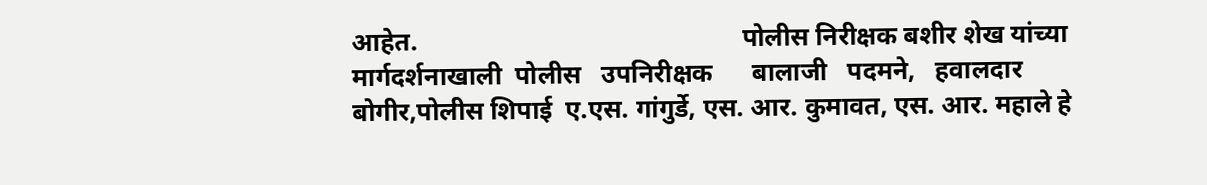आहेत.                                                  पोलीस निरीक्षक बशीर शेख यांच्या मार्गदर्शनाखाली  पोलीस   उपनिरीक्षक      बालाजी   पदमने,   हवालदार बोगीर,पोलीस शिपाई  ए.एस. गांगुर्डे, एस. आर. कुमावत, एस. आर. महाले हे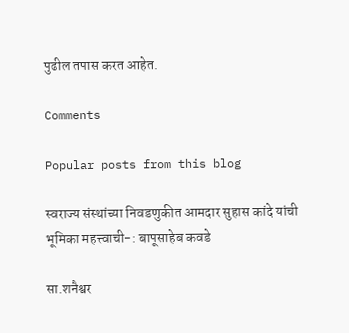पुढील तपास करत आहेत.

Comments

Popular posts from this blog

स्वराज्य संस्थांच्या निवडणुकीत आमदार सुहास कांदे यांची भूमिका महत्त्वाची-: बापूसाहेब कवडे

सा.शनैश्वर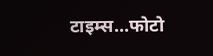टाइम्स...फोटो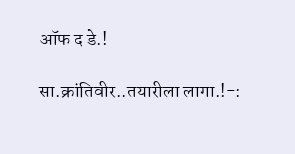ऑफ द डे.!

सा.क्रांतिवीर..तयारीला लागा.!-: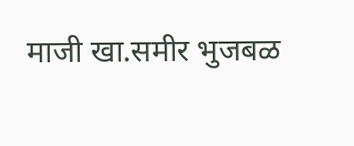माजी खा.समीर भुजबळ